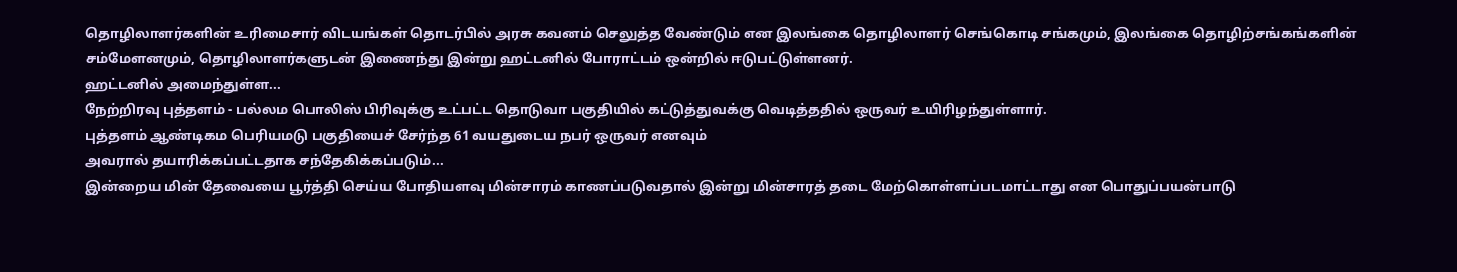தொழிலாளர்களின் உரிமைசார் விடயங்கள் தொடர்பில் அரசு கவனம் செலுத்த வேண்டும் என இலங்கை தொழிலாளர் செங்கொடி சங்கமும், இலங்கை தொழிற்சங்கங்களின் சம்மேளனமும், தொழிலாளர்களுடன் இணைந்து இன்று ஹட்டனில் போராட்டம் ஒன்றில் ஈடுபட்டுள்ளனர்.
ஹட்டனில் அமைந்துள்ள...
நேற்றிரவு புத்தளம் - பல்லம பொலிஸ் பிரிவுக்கு உட்பட்ட தொடுவா பகுதியில் கட்டுத்துவக்கு வெடித்ததில் ஒருவர் உயிரிழந்துள்ளார்.
புத்தளம் ஆண்டிகம பெரியமடு பகுதியைச் சேர்ந்த 61 வயதுடைய நபர் ஒருவர் எனவும்
அவரால் தயாரிக்கப்பட்டதாக சந்தேகிக்கப்படும்...
இன்றைய மின் தேவையை பூர்த்தி செய்ய போதியளவு மின்சாரம் காணப்படுவதால் இன்று மின்சாரத் தடை மேற்கொள்ளப்படமாட்டாது என பொதுப்பயன்பாடு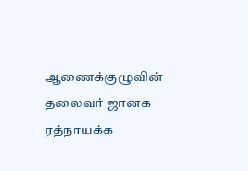ஆணைக்குழுவின் தலைவர் ஜானக ரத்நாயக்க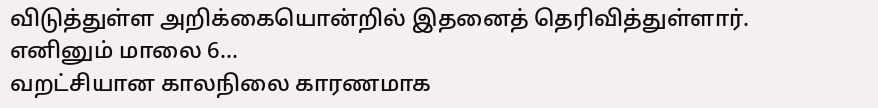விடுத்துள்ள அறிக்கையொன்றில் இதனைத் தெரிவித்துள்ளார்.
எனினும் மாலை 6...
வறட்சியான காலநிலை காரணமாக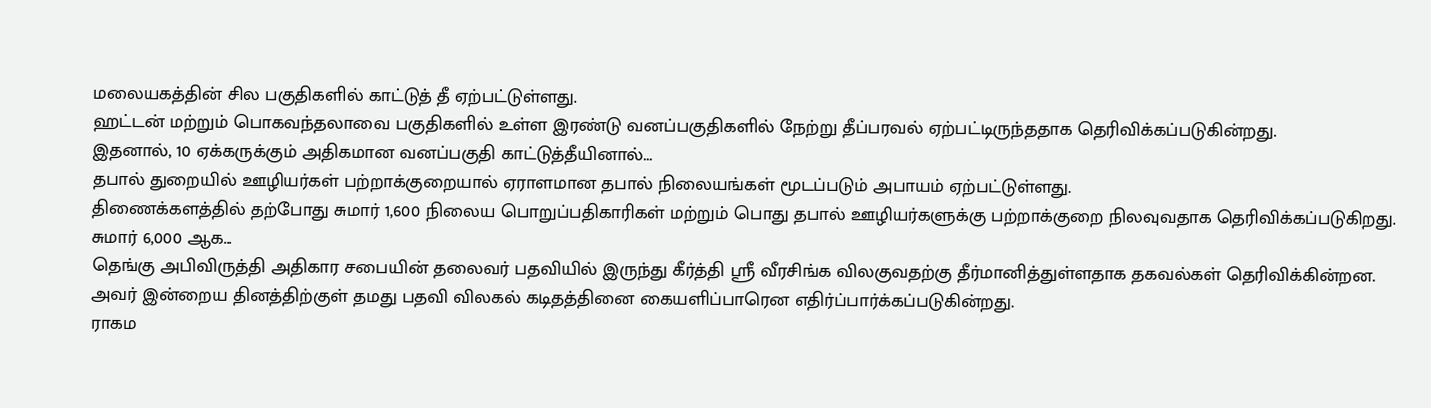மலையகத்தின் சில பகுதிகளில் காட்டுத் தீ ஏற்பட்டுள்ளது.
ஹட்டன் மற்றும் பொகவந்தலாவை பகுதிகளில் உள்ள இரண்டு வனப்பகுதிகளில் நேற்று தீப்பரவல் ஏற்பட்டிருந்ததாக தெரிவிக்கப்படுகின்றது.
இதனால், 10 ஏக்கருக்கும் அதிகமான வனப்பகுதி காட்டுத்தீயினால்...
தபால் துறையில் ஊழியர்கள் பற்றாக்குறையால் ஏராளமான தபால் நிலையங்கள் மூடப்படும் அபாயம் ஏற்பட்டுள்ளது.
திணைக்களத்தில் தற்போது சுமார் 1,600 நிலைய பொறுப்பதிகாரிகள் மற்றும் பொது தபால் ஊழியர்களுக்கு பற்றாக்குறை நிலவுவதாக தெரிவிக்கப்படுகிறது.
சுமார் 6,000 ஆக...
தெங்கு அபிவிருத்தி அதிகார சபையின் தலைவர் பதவியில் இருந்து கீர்த்தி ஸ்ரீ வீரசிங்க விலகுவதற்கு தீர்மானித்துள்ளதாக தகவல்கள் தெரிவிக்கின்றன.
அவர் இன்றைய தினத்திற்குள் தமது பதவி விலகல் கடிதத்தினை கையளிப்பாரென எதிர்ப்பார்க்கப்படுகின்றது.
ராகம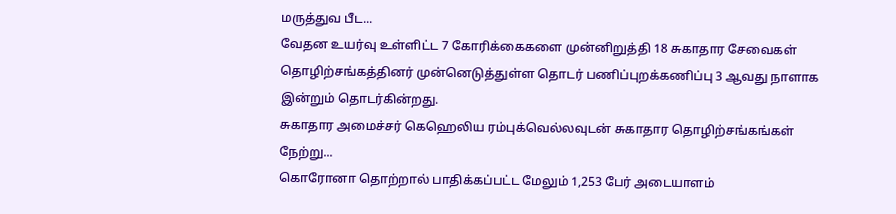மருத்துவ பீட...
வேதன உயர்வு உள்ளிட்ட 7 கோரிக்கைகளை முன்னிறுத்தி 18 சுகாதார சேவைகள் தொழிற்சங்கத்தினர் முன்னெடுத்துள்ள தொடர் பணிப்புறக்கணிப்பு 3 ஆவது நாளாக இன்றும் தொடர்கின்றது.
சுகாதார அமைச்சர் கெஹெலிய ரம்புக்வெல்லவுடன் சுகாதார தொழிற்சங்கங்கள் நேற்று...
கொரோனா தொற்றால் பாதிக்கப்பட்ட மேலும் 1,253 பேர் அடையாளம்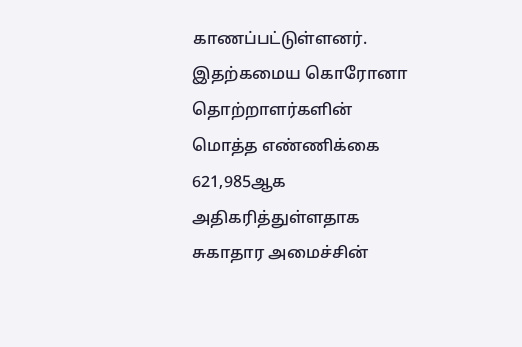காணப்பட்டுள்ளனர். இதற்கமைய கொரோனா தொற்றாளர்களின் மொத்த எண்ணிக்கை 621,985ஆக அதிகரித்துள்ளதாக சுகாதார அமைச்சின்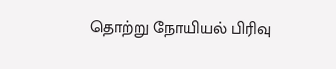தொற்று நோயியல் பிரிவு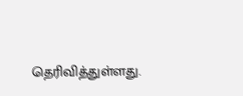தெரிவித்துள்ளது.